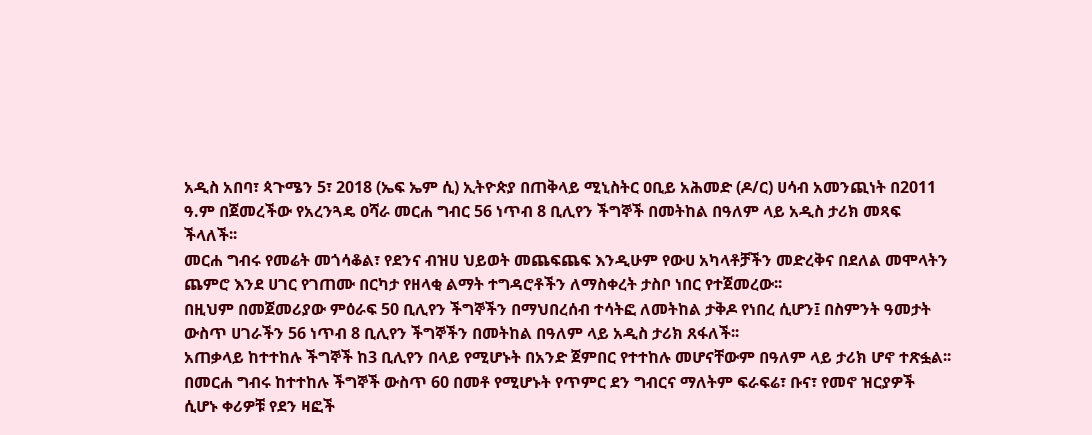አዲስ አበባ፣ ጳጉሜን 5፣ 2018 (ኤፍ ኤም ሲ) ኢትዮጵያ በጠቅላይ ሚኒስትር ዐቢይ አሕመድ (ዶ/ር) ሀሳብ አመንጪነት በ2011 ዓ.ም በጀመረችው የአረንጓዴ ዐሻራ መርሐ ግብር 56 ነጥብ 8 ቢሊየን ችግኞች በመትከል በዓለም ላይ አዲስ ታሪክ መጻፍ ችላለች፡፡
መርሐ ግብሩ የመሬት መጎሳቆል፣ የደንና ብዝሀ ህይወት መጨፍጨፍ እንዲሁም የውሀ አካላቶቻችን መድረቅና በደለል መሞላትን ጨምሮ እንደ ሀገር የገጠሙ በርካታ የዘላቂ ልማት ተግዳሮቶችን ለማስቀረት ታስቦ ነበር የተጀመረው፡፡
በዚህም በመጀመሪያው ምዕራፍ 50 ቢሊየን ችግኞችን በማህበረሰብ ተሳትፎ ለመትከል ታቅዶ የነበረ ሲሆን፤ በስምንት ዓመታት ውስጥ ሀገራችን 56 ነጥብ 8 ቢሊየን ችግኞችን በመትከል በዓለም ላይ አዲስ ታሪክ ጸፋለች፡፡
አጠቃላይ ከተተከሉ ችግኞች ከ3 ቢሊየን በላይ የሚሆኑት በአንድ ጀምበር የተተከሉ መሆናቸውም በዓለም ላይ ታሪክ ሆኖ ተጽፏል፡፡
በመርሐ ግብሩ ከተተከሉ ችግኞች ውስጥ 60 በመቶ የሚሆኑት የጥምር ደን ግብርና ማለትም ፍራፍሬ፣ ቡና፣ የመኖ ዝርያዎች ሲሆኑ ቀሪዎቹ የደን ዛፎች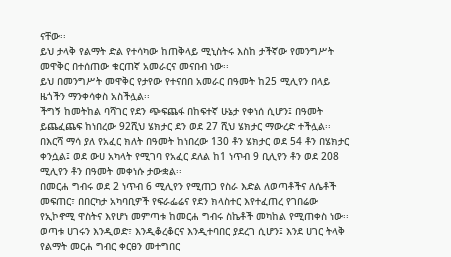ናቸው፡፡
ይህ ታላቅ የልማት ድል የተሳካው ከጠቅላይ ሚኒስትሩ እስከ ታችኛው የመንግሥት መዋቅር በተሰጠው ቁርጠኛ አመራርና መናበብ ነው፡፡
ይህ በመንግሥት መዋቅር የታየው የተናበበ አመራር በዓመት ከ25 ሚሊየን በላይ ዜጎችን ማንቀሳቀስ አስችሏል፡፡
ችግኝ ከመትከል ባሻገር የደን ጭፍጨፋ በከፍተኛ ሁኔታ የቀነሰ ሲሆን፤ በዓመት ይጨፈጨፍ ከነበረው 92ሺህ ሄክታር ደን ወደ 27 ሺህ ሄክታር ማውረድ ተችሏል፡፡
በእርሻ ማሳ ያለ የአፈር ክለት በዓመት ከነበረው 130 ቶን ሄክታር ወደ 54 ቶን በሄክታር ቀንሷል፤ ወደ ውሀ አካላት የሚገባ የአፈር ደለል ከ1 ነጥብ 9 ቢሊየን ቶን ወደ 208 ሚሊየን ቶን በዓመት መቀነሱ ታውቋል፡፡
በመርሐ ግብሩ ወደ 2 ነጥብ 6 ሚሊየን የሚጠጋ የስራ እድል ለወጣቶችና ለሴቶች መፍጠር፣ በበርካታ አካባቢዎች የፍራፌሬና የደን ክላስተር እየተፈጠረ የገበሬው የኢኮኖሚ ዋስትና እየሆነ መምጣቱ ከመርሐ ግብሩ ስኬቶች መካከል የሚጠቀስ ነው፡፡
ወጣቱ ሀገሩን እንዲወድ፣ እንዲቆረቆርና እንዲተባበር ያደረገ ሲሆን፤ እንደ ሀገር ትላቅ የልማት መርሐ ግብር ቀርፀን መተግበር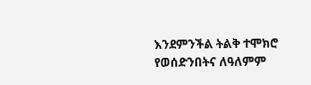እንደምንችል ትልቅ ተሞክሮ የወሰድንበትና ለዓለምም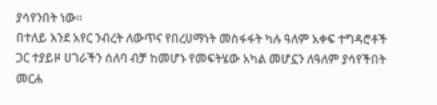ያሳየንበት ነው፡፡
በተለይ እንደ አየር ንብረት ለውጥና የበረሀማነት መስፋፋት ካሉ ዓለም አቀፍ ተግዳሮቶች ጋር ተያይዞ ሀገራችን ሰለባ ብቻ ከመሆኑ የመፍትሄው አካል መሆኗን ለዓለም ያሳየችበት መርሐ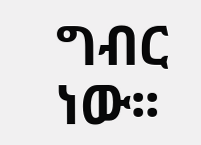ግብር ነው፡፡